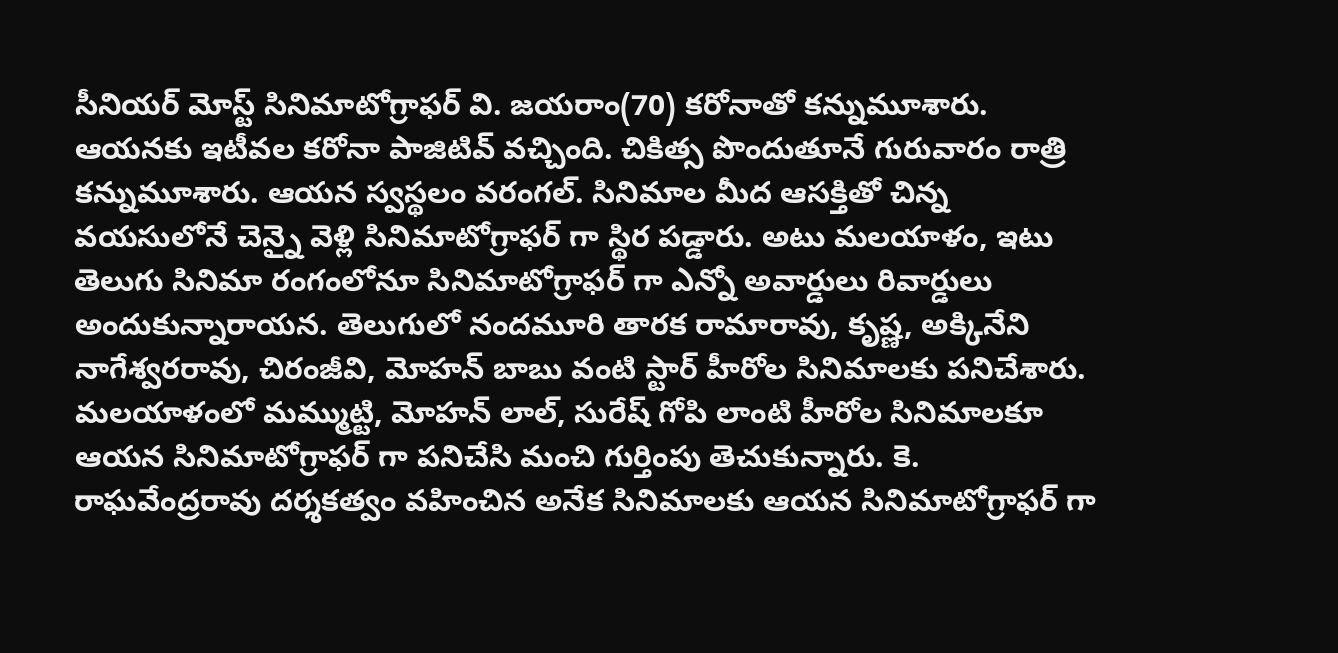సీనియర్ మోస్ట్ సినిమాటోగ్రాఫర్ వి. జయరాం(70) కరోనాతో కన్నుమూశారు. ఆయనకు ఇటీవల కరోనా పాజిటివ్ వచ్చింది. చికిత్స పొందుతూనే గురువారం రాత్రి కన్నుమూశారు. ఆయన స్వస్థలం వరంగల్. సినిమాల మీద ఆసక్తితో చిన్న వయసులోనే చెన్నై వెళ్లి సినిమాటోగ్రాఫర్ గా స్థిర పడ్డారు. అటు మలయాళం, ఇటు తెలుగు సినిమా రంగంలోనూ సినిమాటోగ్రాఫర్ గా ఎన్నో అవార్డులు రివార్డులు అందుకున్నారాయన. తెలుగులో నందమూరి తారక రామారావు, కృష్ణ, అక్కినేని నాగేశ్వరరావు, చిరంజీవి, మోహన్ బాబు వంటి స్టార్ హీరోల సినిమాలకు పనిచేశారు.
మలయాళంలో మమ్ముట్టి, మోహన్ లాల్, సురేష్ గోపి లాంటి హీరోల సినిమాలకూ ఆయన సినిమాటోగ్రాఫర్ గా పనిచేసి మంచి గుర్తింపు తెచుకున్నారు. కె. రాఘవేంద్రరావు దర్శకత్వం వహించిన అనేక సినిమాలకు ఆయన సినిమాటోగ్రాఫర్ గా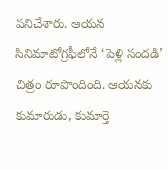పనిచేశారు. ఆయన సినిమాటోగ్రఫీలోనే ‘పెళ్లి సందడి’ చిత్రం రూపొందింది. ఆయనకు కుమారుడు, కుమార్తె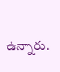ఉన్నారు.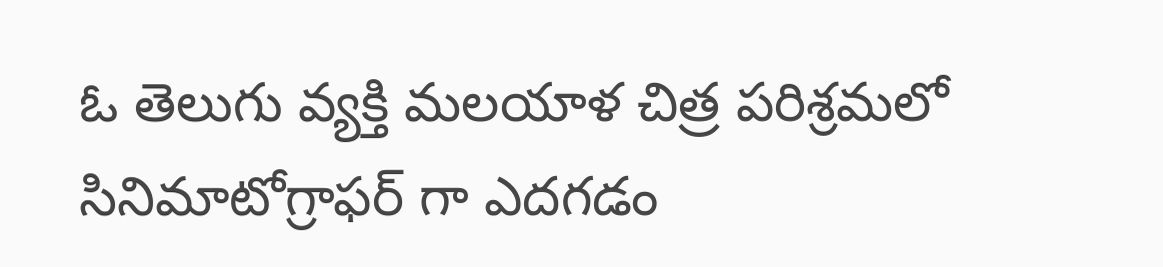ఓ తెలుగు వ్యక్తి మలయాళ చిత్ర పరిశ్రమలో సినిమాటోగ్రాఫర్ గా ఎదగడం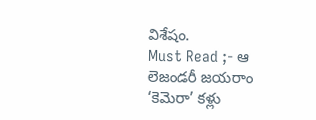విశేషం.
Must Read ;- ఆ లెజండరీ జయరాం ‘కెమెరా’ కళ్లు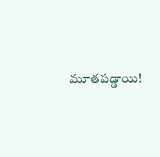మూతపడ్డాయి!